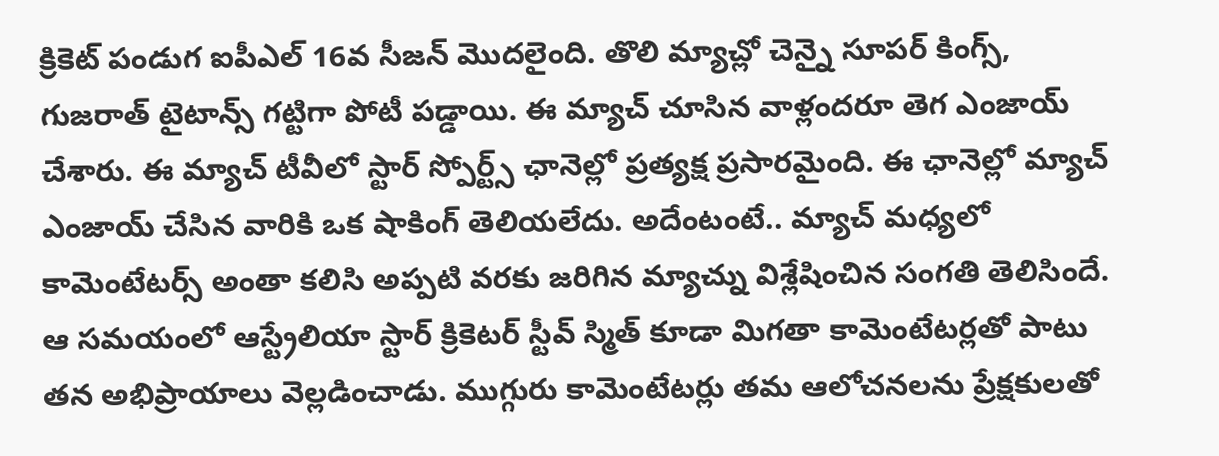క్రికెట్ పండుగ ఐపీఎల్ 16వ సీజన్ మొదలైంది. తొలి మ్యాచ్లో చెన్నై సూపర్ కింగ్స్, గుజరాత్ టైటాన్స్ గట్టిగా పోటీ పడ్డాయి. ఈ మ్యాచ్ చూసిన వాళ్లందరూ తెగ ఎంజాయ్ చేశారు. ఈ మ్యాచ్ టీవీలో స్టార్ స్పోర్ట్స్ ఛానెల్లో ప్రత్యక్ష ప్రసారమైంది. ఈ ఛానెల్లో మ్యాచ్ ఎంజాయ్ చేసిన వారికి ఒక షాకింగ్ తెలియలేదు. అదేంటంటే.. మ్యాచ్ మధ్యలో కామెంటేటర్స్ అంతా కలిసి అప్పటి వరకు జరిగిన మ్యాచ్ను విశ్లేషించిన సంగతి తెలిసిందే.
ఆ సమయంలో ఆస్ట్రేలియా స్టార్ క్రికెటర్ స్టీవ్ స్మిత్ కూడా మిగతా కామెంటేటర్లతో పాటు తన అభిప్రాయాలు వెల్లడించాడు. ముగ్గురు కామెంటేటర్లు తమ ఆలోచనలను ప్రేక్షకులతో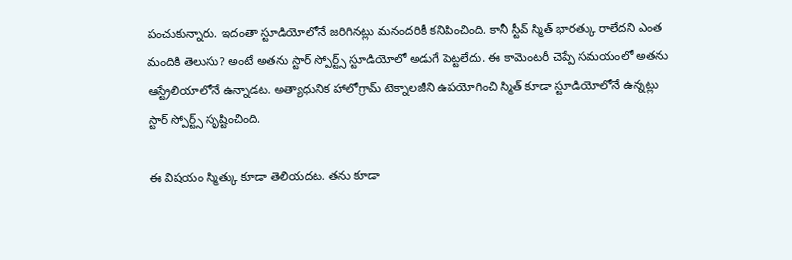పంచుకున్నారు. ఇదంతా స్టూడియోలోనే జరిగినట్లు మనందరికీ కనిపించింది. కానీ స్టీవ్ స్మిత్ భారత్కు రాలేదని ఎంత మందికి తెలుసు? అంటే అతను స్టార్ స్పోర్ట్స్ స్టూడియోలో అడుగే పెట్టలేదు. ఈ కామెంటరీ చెప్పే సమయంలో అతను ఆస్ట్రేలియాలోనే ఉన్నాడట. అత్యాధునిక హాలోగ్రామ్ టెక్నాలజీని ఉపయోగించి స్మిత్ కూడా స్టూడియోలోనే ఉన్నట్లు స్టార్ స్పోర్ట్స్ సృష్టించింది.

ఈ విషయం స్మిత్కు కూడా తెలియదట. తను కూడా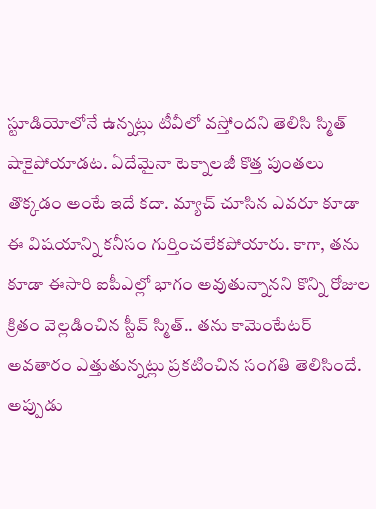స్టూడియోలోనే ఉన్నట్లు టీవీలో వస్తోందని తెలిసి స్మిత్ షాకైపోయాడట. ఏదేమైనా టెక్నాలజీ కొత్త పుంతలు తొక్కడం అంటే ఇదే కదా. మ్యాచ్ చూసిన ఎవరూ కూడా ఈ విషయాన్ని కనీసం గుర్తించలేకపోయారు. కాగా, తను కూడా ఈసారి ఐపీఎల్లో భాగం అవుతున్నానని కొన్ని రోజుల క్రితం వెల్లడించిన స్టీవ్ స్మిత్.. తను కామెంటేటర్ అవతారం ఎత్తుతున్నట్లు ప్రకటించిన సంగతి తెలిసిందే.
అప్పుడు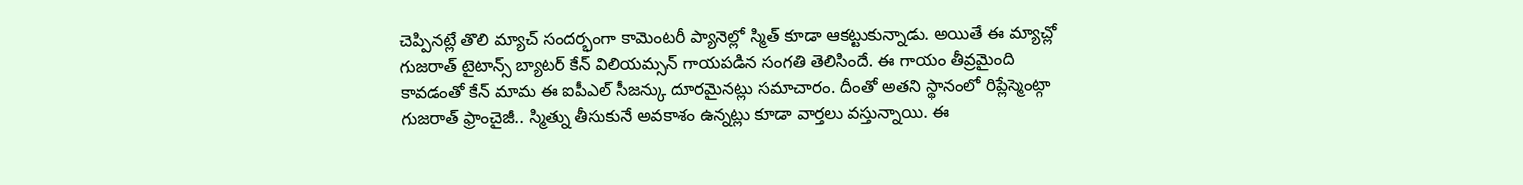చెప్పినట్లే తొలి మ్యాచ్ సందర్భంగా కామెంటరీ ప్యానెల్లో స్మిత్ కూడా ఆకట్టుకున్నాడు. అయితే ఈ మ్యాచ్లో గుజరాత్ టైటాన్స్ బ్యాటర్ కేన్ విలియమ్సన్ గాయపడిన సంగతి తెలిసిందే. ఈ గాయం తీవ్రమైంది కావడంతో కేన్ మామ ఈ ఐపీఎల్ సీజన్కు దూరమైనట్లు సమాచారం. దీంతో అతని స్థానంలో రిప్లేస్మెంట్గా గుజరాత్ ఫ్రాంచైజీ.. స్మిత్ను తీసుకునే అవకాశం ఉన్నట్లు కూడా వార్తలు వస్తున్నాయి. ఈ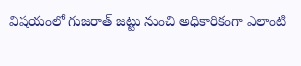విషయంలో గుజరాత్ జట్టు నుంచి అధికారికంగా ఎలాంటి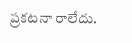ప్రకటనా రాలేదు.